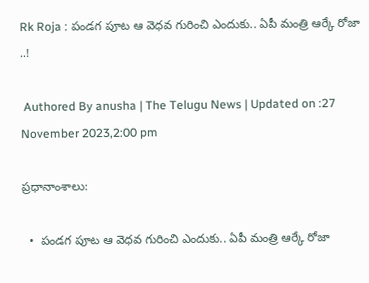Rk Roja : పండగ పూట ఆ వెధవ గురించి ఎందుకు.. ఏపీ మంత్రి ఆర్కే రోజా ..!

 Authored By anusha | The Telugu News | Updated on :27 November 2023,2:00 pm

ప్రధానాంశాలు:

  •  పండగ పూట ఆ వెధవ గురించి ఎందుకు.. ఏపీ మంత్రి ఆర్కే రోజా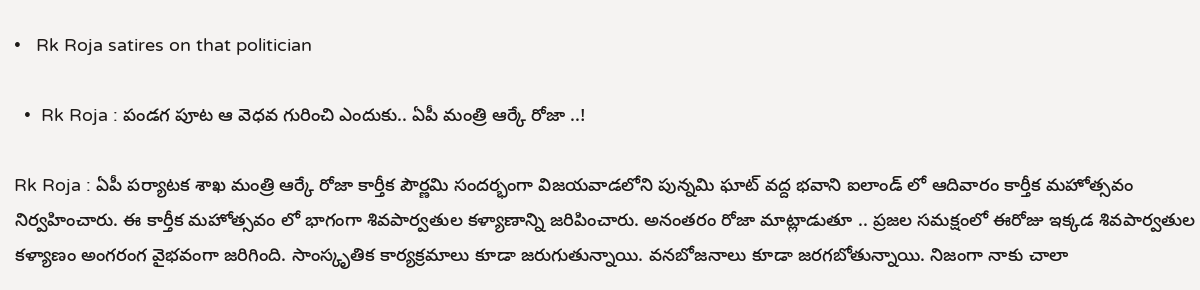•   Rk Roja satires on that politician

  •  Rk Roja : పండగ పూట ఆ వెధవ గురించి ఎందుకు.. ఏపీ మంత్రి ఆర్కే రోజా ..!

Rk Roja : ఏపీ పర్యాటక శాఖ మంత్రి ఆర్కే రోజా కార్తీక పౌర్ణమి సందర్భంగా విజయవాడలోని పున్నమి ఘాట్ వద్ద భవాని ఐలాండ్ లో ఆదివారం కార్తీక మహోత్సవం నిర్వహించారు. ఈ కార్తీక మహోత్సవం లో భాగంగా శివపార్వతుల కళ్యాణాన్ని జరిపించారు. అనంతరం రోజా మాట్లాడుతూ .. ప్రజల సమక్షంలో ఈరోజు ఇక్కడ శివపార్వతుల కళ్యాణం అంగరంగ వైభవంగా జరిగింది. సాంస్కృతిక కార్యక్రమాలు కూడా జరుగుతున్నాయి. వనబోజనాలు కూడా జరగబోతున్నాయి. నిజంగా నాకు చాలా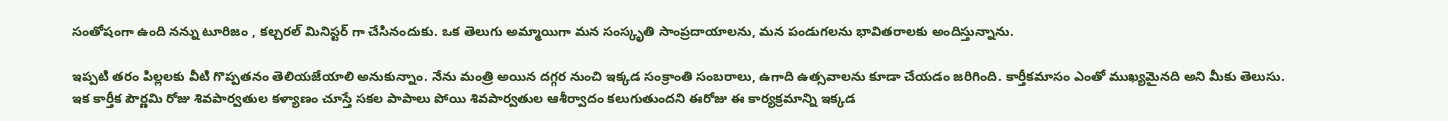సంతోషంగా ఉంది నన్ను టూరిజం , కల్చరల్ మినిస్టర్ గా చేసినందుకు. ఒక తెలుగు అమ్మాయిగా మన సంస్కృతి సాంప్రదాయాలను, మన పండుగలను భావితరాలకు అందిస్తున్నాను.

ఇప్పటి తరం పిల్లలకు వీటి గొప్పతనం తెలియజేయాలి అనుకున్నాం. నేను మంత్రి అయిన దగ్గర నుంచి ఇక్కడ సంక్రాంతి సంబరాలు, ఉగాది ఉత్సవాలను కూడా చేయడం జరిగింది. కార్తీకమాసం ఎంతో ముఖ్యమైనది అని మీకు తెలుసు. ఇక కార్తీక పౌర్ణమి రోజు శివపార్వతుల కళ్యాణం చూస్తే సకల పాపాలు పోయి శివపార్వతుల ఆశీర్వాదం కలుగుతుందని ఈరోజు ఈ కార్యక్రమాన్ని ఇక్కడ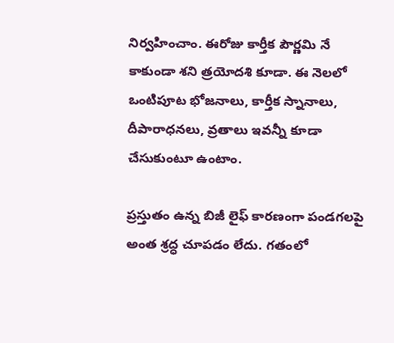నిర్వహించాం. ఈరోజు కార్తీక పౌర్ణమి నే కాకుండా శని త్రయోదశి కూడా. ఈ నెలలో ఒంటిపూట భోజనాలు, కార్తీక స్నానాలు, దీపారాధనలు, వ్రతాలు ఇవన్నీ కూడా చేసుకుంటూ ఉంటాం.

ప్రస్తుతం ఉన్న బిజీ లైఫ్ కారణంగా పండగలపై అంత శ్రద్ధ చూపడం లేదు. గతంలో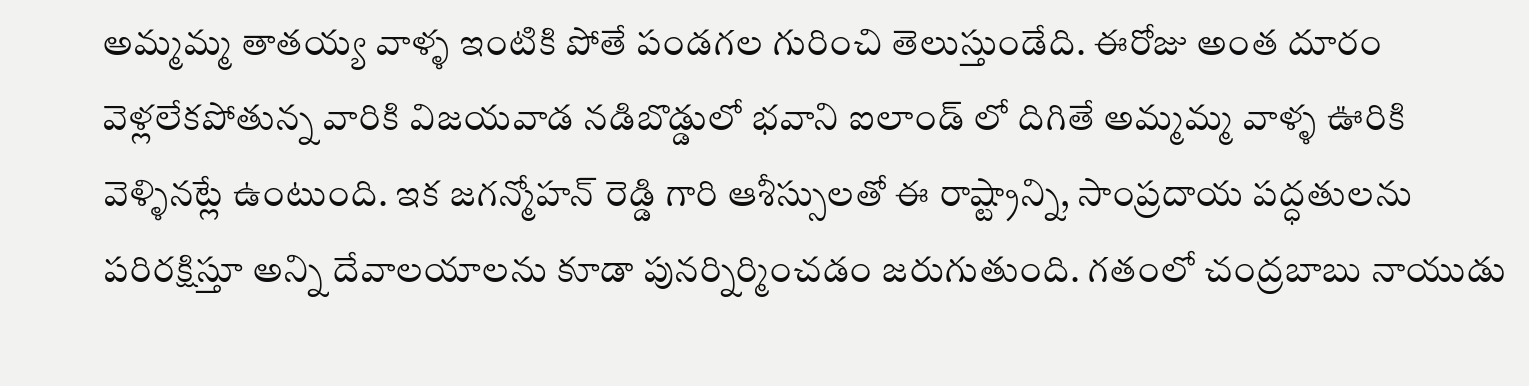అమ్మమ్మ తాతయ్య వాళ్ళ ఇంటికి పోతే పండగల గురించి తెలుస్తుండేది. ఈరోజు అంత దూరం వెళ్లలేకపోతున్న వారికి విజయవాడ నడిబొడ్డులో భవాని ఐలాండ్ లో దిగితే అమ్మమ్మ వాళ్ళ ఊరికి వెళ్ళినట్లే ఉంటుంది. ఇక జగన్మోహన్ రెడ్డి గారి ఆశీస్సులతో ఈ రాష్ట్రాన్ని, సాంప్రదాయ పద్ధతులను పరిరక్షిస్తూ అన్ని దేవాలయాలను కూడా పునర్నిర్మించడం జరుగుతుంది. గతంలో చంద్రబాబు నాయుడు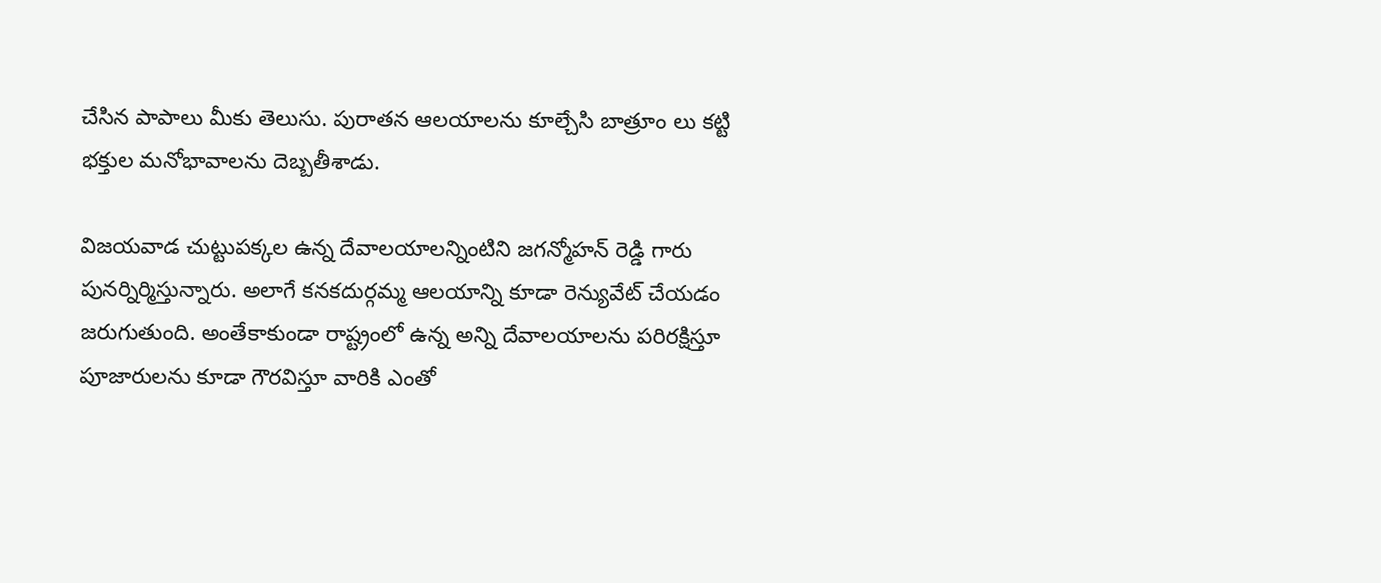చేసిన పాపాలు మీకు తెలుసు. పురాతన ఆలయాలను కూల్చేసి బాత్రూం లు కట్టి భక్తుల మనోభావాలను దెబ్బతీశాడు.

విజయవాడ చుట్టుపక్కల ఉన్న దేవాలయాలన్నింటిని జగన్మోహన్ రెడ్డి గారు పునర్నిర్మిస్తున్నారు. అలాగే కనకదుర్గమ్మ ఆలయాన్ని కూడా రెన్యువేట్ చేయడం జరుగుతుంది. అంతేకాకుండా రాష్ట్రంలో ఉన్న అన్ని దేవాలయాలను పరిరక్షిస్తూ పూజారులను కూడా గౌరవిస్తూ వారికి ఎంతో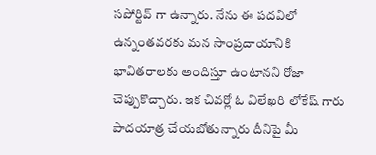సపోర్టివ్ గా ఉన్నారు. నేను ఈ పదవిలో ఉన్నంతవరకు మన సాంప్రదాయానికి భావితరాలకు అందిస్తూ ఉంటానని రోజా చెప్పుకొచ్చారు. ఇక చివర్లో ఓ విలేఖరి లోకేష్ గారు పాదయాత్ర చేయబోతున్నారు దీనిపై మీ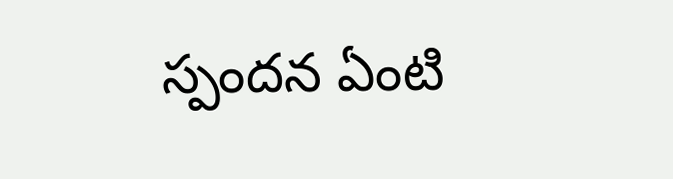స్పందన ఏంటి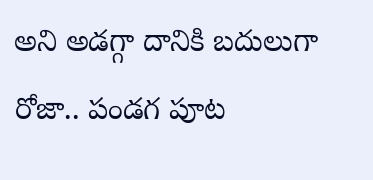అని అడగ్గా దానికి బదులుగా రోజా.. పండగ పూట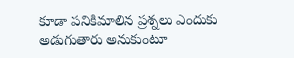కూడా పనికిమాలిన ప్రశ్నలు ఎందుకు అడుగుతారు అనుకుంటూ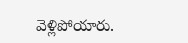వెళ్లిపోయారు.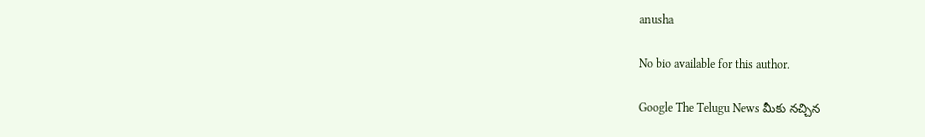anusha

No bio available for this author.

Google The Telugu News మీకు నచ్చిన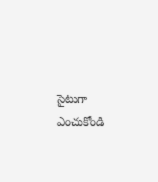సైటుగా ఎంచుకోండి